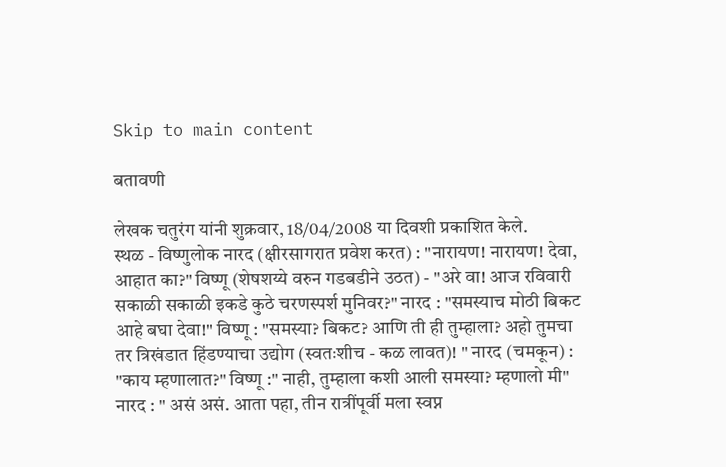Skip to main content

बतावणी

लेखक चतुरंग यांनी शुक्रवार, 18/04/2008 या दिवशी प्रकाशित केले.
स्थळ - विष्णुलोक नारद (क्षीरसागरात प्रवेश करत) : "नारायण! नारायण! देवा, आहात का?" विष्णू (शेषशय्ये वरुन गडबडीने उठत) - "अरे वा! आज रविवारी सकाळी सकाळी इकडे कुठे चरणस्पर्श मुनिवर?" नारद : "समस्याच मोठी बिकट आहे बघा देवा!" विष्णू : "समस्या? बिकट? आणि ती ही तुम्हाला? अहो तुमचा तर त्रिखंडात हिंडण्याचा उद्योग (स्वतःशीच - कळ लावत)! " नारद (चमकून) : "काय म्हणालात?" विष्णू :" नाही, तुम्हाला कशी आली समस्या? म्हणालो मी" नारद : " असं असं. आता पहा, तीन रात्रींपूर्वी मला स्वप्न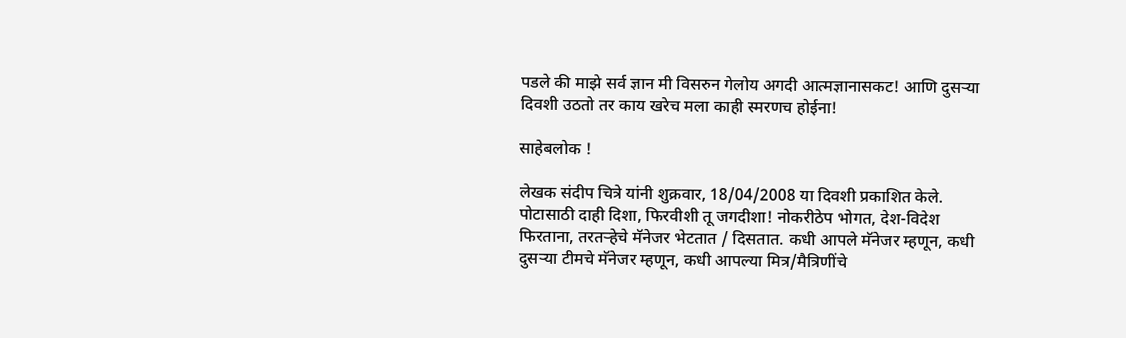पडले की माझे सर्व ज्ञान मी विसरुन गेलोय अगदी आत्मज्ञानासकट! आणि दुसर्‍या दिवशी उठतो तर काय खरेच मला काही स्मरणच होईना!

साहेबलोक !

लेखक संदीप चित्रे यांनी शुक्रवार, 18/04/2008 या दिवशी प्रकाशित केले.
पोटासाठी दाही दिशा, फिरवीशी तू जगदीशा! नोकरीठेप भोगत, देश-विदेश फिरताना, तरतर्‍हेचे मॅनेजर भेटतात / दिसतात. कधी आपले मॅनेजर म्हणून, कधी दुसर्‍या टीमचे मॅनेजर म्हणून, कधी आपल्या मित्र/मैत्रिणींचे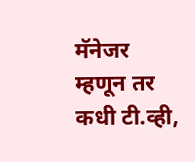मॅनेजर म्हणून तर कधी टी.व्ही,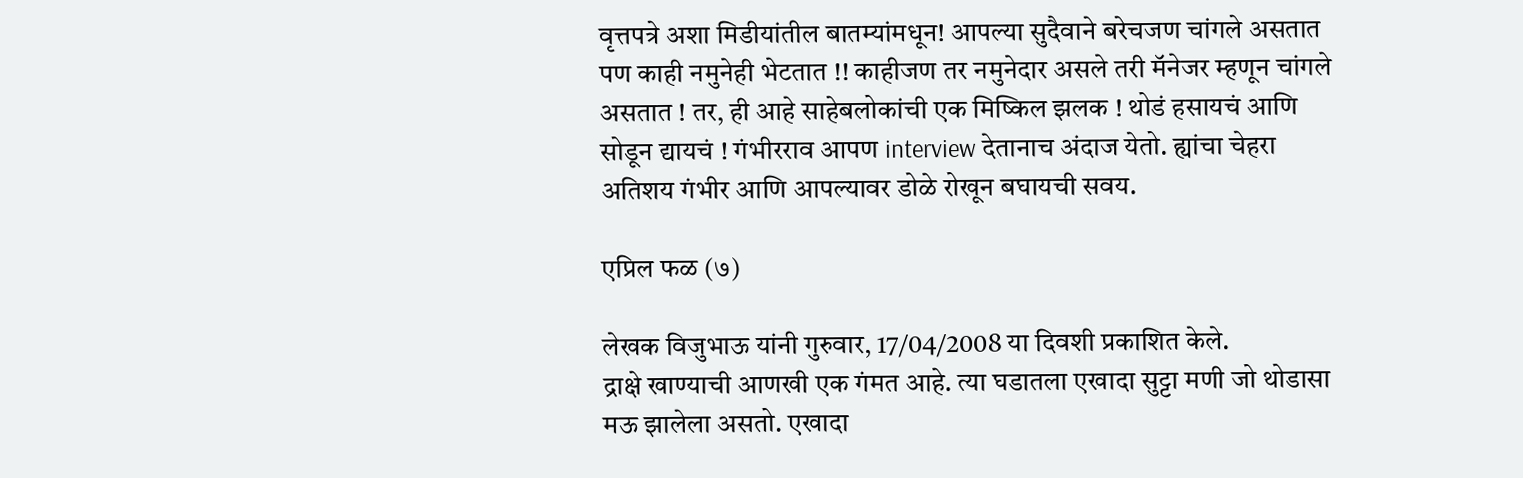वृत्तपत्रे अशा मिडीयांतील बातम्यांमधून! आपल्या सुदैवाने बरेचजण चांगले असतात पण काही नमुनेही भेटतात !! काहीजण तर नमुनेदार असले तरी मॅनेजर म्हणून चांगले असतात ! तर, ही आहे साहेबलोकांची एक मिष्किल झलक ! थोडं हसायचं आणि सोडून द्यायचं ! गंभीरराव आपण interview देतानाच अंदाज येतो. ह्यांचा चेहरा अतिशय गंभीर आणि आपल्यावर डोळे रोखून बघायची सवय.

एप्रिल फळ (७)

लेखक विजुभाऊ यांनी गुरुवार, 17/04/2008 या दिवशी प्रकाशित केले.
द्राक्षे खाण्याची आणखी एक गंमत आहे. त्या घडातला एखादा सुट्टा मणी जो थोडासा मऊ झालेला असतो. एखादा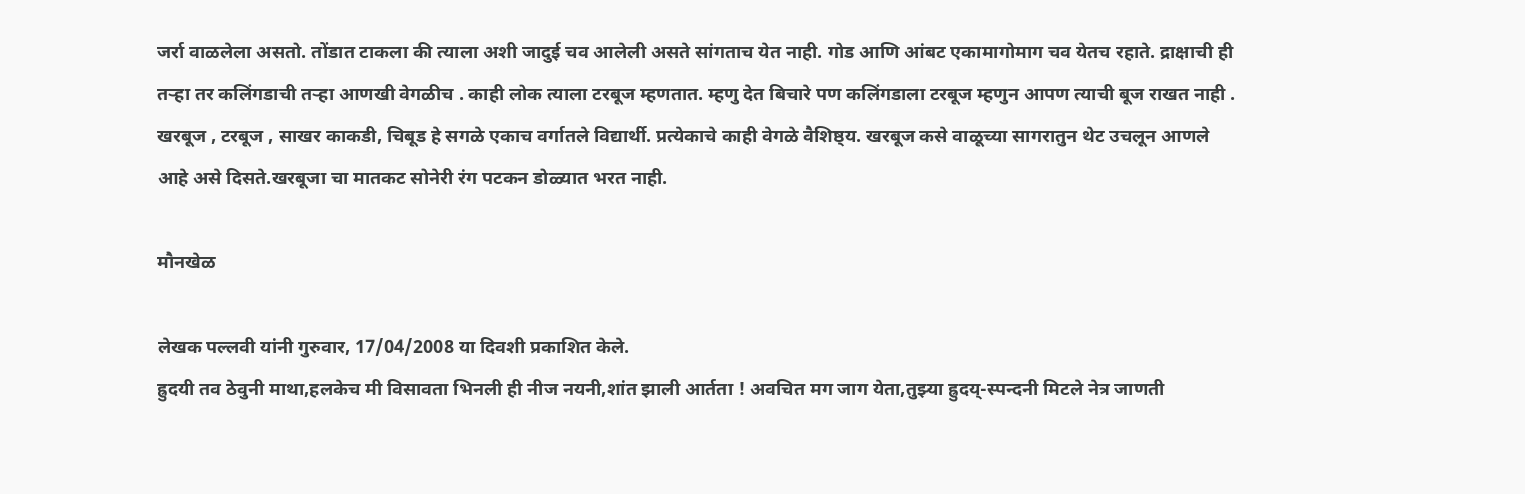जर्रा वाळलेला असतो. तोंडात टाकला की त्याला अशी जादुई चव आलेली असते सांगताच येत नाही. गोड आणि आंबट एकामागोमाग चव येतच रहाते. द्राक्षाची ही तर्‍हा तर कलिंगडाची तर्‍हा आणखी वेगळीच . काही लोक त्याला टरबूज म्हणतात. म्हणु देत बिचारे पण कलिंगडाला टरबूज म्हणुन आपण त्याची बूज राखत नाही . खरबूज , टरबूज , साखर काकडी, चिबूड हे सगळे एकाच वर्गातले विद्यार्थी. प्रत्येकाचे काही वेगळे वैशिष्ठ्य. खरबूज कसे वाळूच्या सागरातुन थेट उचलून आणले आहे असे दिसते.खरबूजा चा मातकट सोनेरी रंग पटकन डोळ्यात भरत नाही.

मौनखेळ

लेखक पल्लवी यांनी गुरुवार, 17/04/2008 या दिवशी प्रकाशित केले.
ह्रुदयी तव ठेवुनी माथा,हलकेच मी विसावता भिनली ही नीज नयनी,शांत झाली आर्तता ! अवचित मग जाग येता,तुझ्या ह्रुदय्-स्पन्दनी मिटले नेत्र जाणती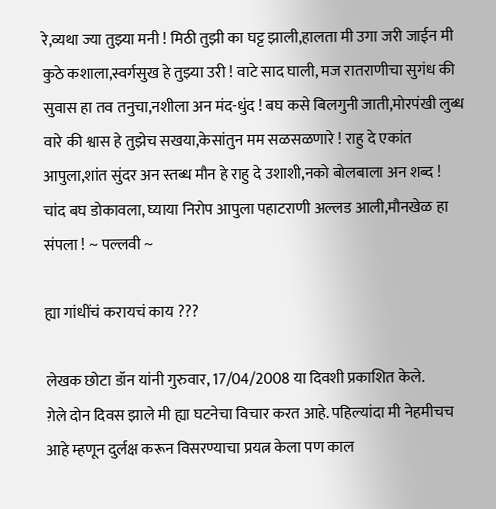रे,व्यथा ज्या तुझ्या मनी ! मिठी तुझी का घट्ट झाली,हालता मी उगा जरी जाईन मी कुठे कशाला,स्वर्गसुख हे तुझ्या उरी ! वाटे साद घाली, मज रातराणीचा सुगंध की सुवास हा तव तनुचा,नशीला अन मंद-धुंद ! बघ कसे बिलगुनी जाती,मोरपंखी लुब्ध वारे की श्वास हे तुझेच सखया,केसांतुन मम सळसळणारे ! राहु दे एकांत आपुला,शांत सुंदर अन स्तब्ध मौन हे राहु दे उशाशी,नको बोलबाला अन शब्द ! चांद बघ डोकावला, घ्याया निरोप आपुला पहाटराणी अल्लड आली,मौनखेळ हा संपला ! ~ पल्लवी ~

ह्या गांधींचं करायचं काय ???

लेखक छोटा डॉन यांनी गुरुवार, 17/04/2008 या दिवशी प्रकाशित केले.
ग़ेले दोन दिवस झाले मी ह्या घटनेचा विचार करत आहे. पहिल्यांदा मी नेहमीचच आहे म्हणून दुर्लक्ष करून विसरण्याचा प्रयत्न केला पण काल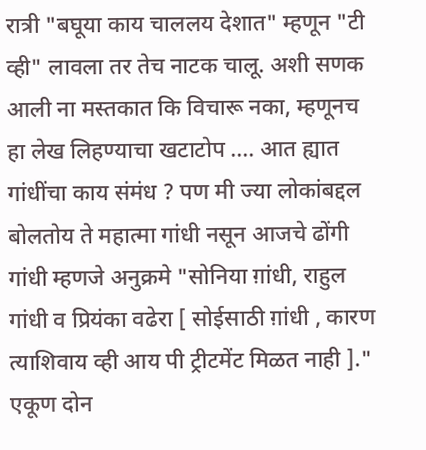रात्री "बघूया काय चाललय देशात" म्हणून "टी व्ही" लावला तर तेच नाटक चालू. अशी सणक आली ना मस्तकात कि विचारू नका, म्हणूनच हा लेख लिहण्याचा खटाटोप .... आत ह्यात गांधींचा काय संमंध ? पण मी ज्या लोकांबद्दल बोलतोय ते महात्मा गांधी नसून आजचे ढोंगी गांधी म्हणजे अनुक्रमे "सोनिया ग़ांधी, राहुल गांधी व प्रियंका वढेरा [ सोईसाठी ग़ांधी , कारण त्याशिवाय व्ही आय पी ट्रीटमेंट मिळत नाही ]." एकूण दोन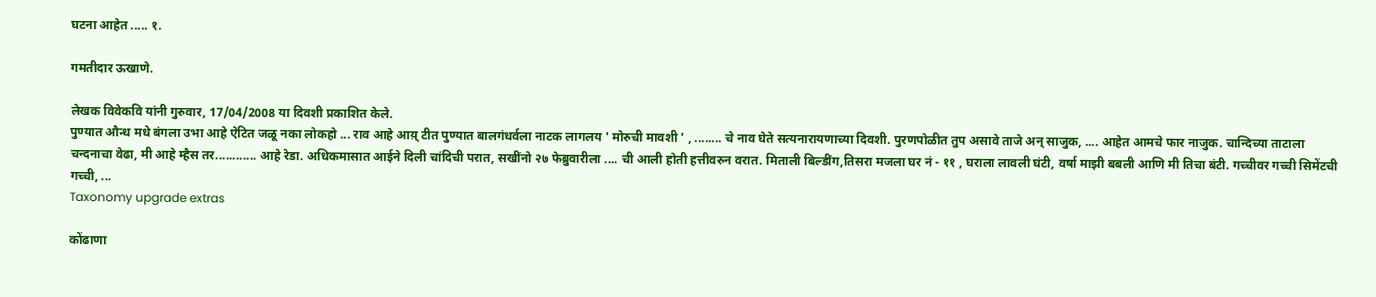घटना आहेत ..... १.

गमतीदार ऊखाणे.

लेखक विवेकवि यांनी गुरुवार, 17/04/2008 या दिवशी प्रकाशित केले.
पुण्यात औन्ध मधे बंगला उभा आहे ऐटित जळू नका लोकहो ... राव आहे आय़् टीत पुण्यात बालगंधर्वला नाटक लागलय ' मोरुची मावशी ' , ........ चे नाव घेते सत्यनारायणाच्या दिवशी. पुरणपोळीत तुप असावे ताजे अन् साजुक, .... आहेत आमचे फार नाजुक. चान्दिच्या ताटाला चन्दनाचा वेढा, मी आहे म्हैस तर............ आहे रेडा. अधिकमासात आईने दिली चांदिची परात, सखींनो २७ फेब्रुवारीला .... ची आली होती हत्तीवरुन वरात. मिताली बिल्डींग,तिसरा मजला घर नं - ११ , घराला लावली घंटी, वर्षा माझी बबली आणि मी तिचा बंटी. गच्चीवर गच्ची सिमेंटची गच्ची, ...
Taxonomy upgrade extras

कोंढाणा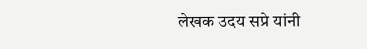लेखक उदय सप्रे यांनी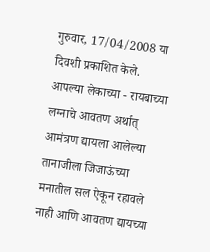गुरुवार, 17/04/2008 या दिवशी प्रकाशित केले.
आपल्या लेकाच्या - रायबाच्या लग्नाचे आवतण अर्थात् आमंत्रण द्यायला आलेल्या तानाजीला जिजाऊंच्या मनातील सल ऐकून रहावले नाही आणि आवतण द्यायच्या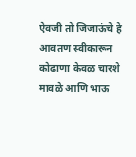ऐवजी तो जिजाऊंचे हे आवतण स्वीकारून कोढाणा केवळ चारशे मावळे आणि भाऊ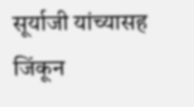सूर्याजी यांच्यासह जिंकून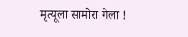मृत्यूला सामोरा गेला !